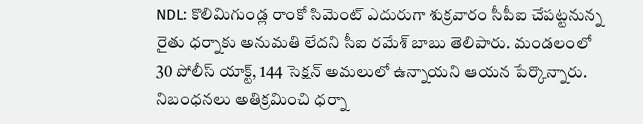NDL: కొలిమిగుండ్ల రాంకో సిమెంట్ ఎదురుగా శుక్రవారం సీపీఐ చేపట్టనున్న రైతు ధర్నాకు అనుమతి లేదని సీఐ రమేశ్ బాబు తెలిపారు. మండలంలో 30 పోలీస్ యాక్ట్, 144 సెక్షన్ అమలులో ఉన్నాయని ఆయన పేర్కొన్నారు. నిబంధనలు అతిక్రమించి ధర్నా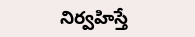నిర్వహిస్తే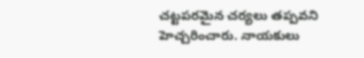చట్టపరమైన చర్యలు తప్పవని హెచ్చరించారు. నాయకులు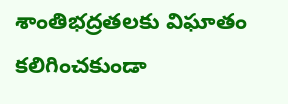శాంతిభద్రతలకు విఘాతం కలిగించకుండా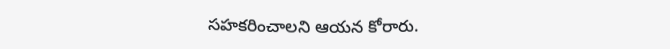సహకరించాలని ఆయన కోరారు.